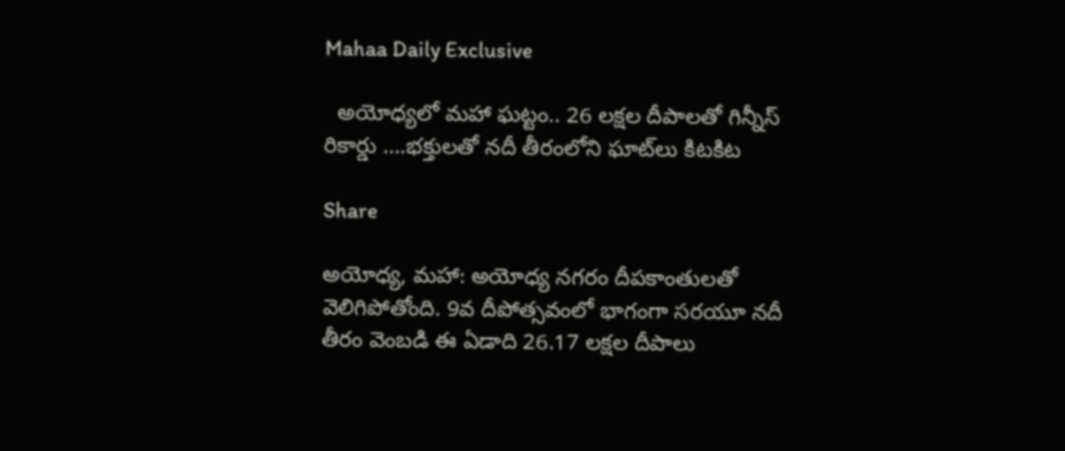Mahaa Daily Exclusive

  అయోధ్యలో మహా ఘట్టం.. 26 లక్షల దీపాలతో గిన్నీస్‌ రికార్డు ….భక్తులతో నదీ తీరంలోని ఘాట్‌లు కిటకిట

Share

అయోధ్య, మహా: అయోధ్య నగరం దీపకాంతులతో వెలిగిపోతోంది. 9వ దీపోత్సవంలో భాగంగా సరయూ నదీ తీరం వెంబడి ఈ ఏడాది 26.17 లక్షల దీపాలు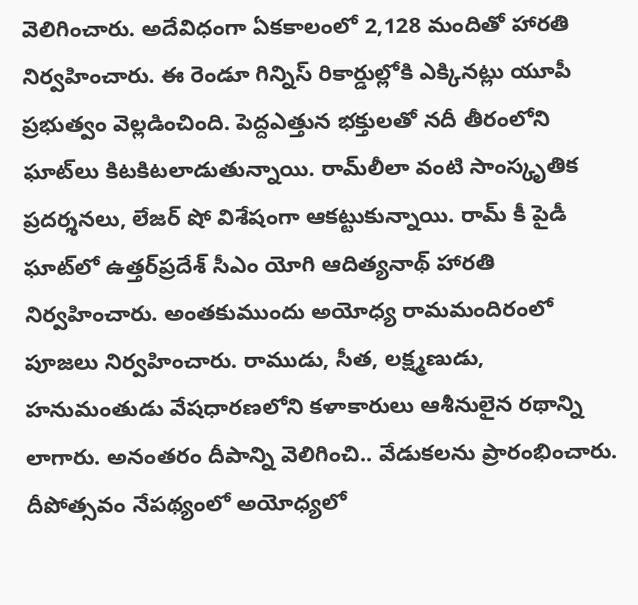వెలిగించారు. అదేవిధంగా ఏకకాలంలో 2,128 మందితో హారతి నిర్వహించారు. ఈ రెండూ గిన్నిస్‌ రికార్డుల్లోకి ఎక్కినట్లు యూపీ ప్రభుత్వం వెల్లడించింది. పెద్దఎత్తున భక్తులతో నదీ తీరంలోని ఘాట్‌లు కిటకిటలాడుతున్నాయి. రామ్‌లీలా వంటి సాంస్కృతిక ప్రదర్శనలు, లేజర్‌ షో విశేషంగా ఆకట్టుకున్నాయి. రామ్‌ కీ పైడీ ఘాట్‌లో ఉత్తర్‌ప్రదేశ్‌ సీఎం యోగి ఆదిత్యనాథ్‌ హారతి నిర్వహించారు. అంతకుముందు అయోధ్య రామమందిరంలో పూజలు నిర్వహించారు. రాముడు, సీత, లక్ష్మణుడు, హనుమంతుడు వేషధారణలోని కళాకారులు ఆశీనులైన రథాన్ని లాగారు. అనంతరం దీపాన్ని వెలిగించి.. వేడుకలను ప్రారంభించారు. దీపోత్సవం నేపథ్యంలో అయోధ్యలో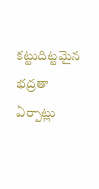కట్టుదిట్టమైన భద్రతా ఏర్పాట్లు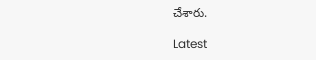చేశారు.

Latest